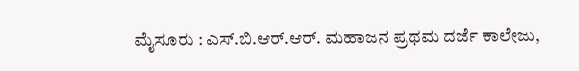ಮೈಸೂರು : ಎಸ್.ಬಿ.ಆರ್.ಆರ್. ಮಹಾಜನ ಪ್ರಥಮ ದರ್ಜೆ ಕಾಲೇಜು,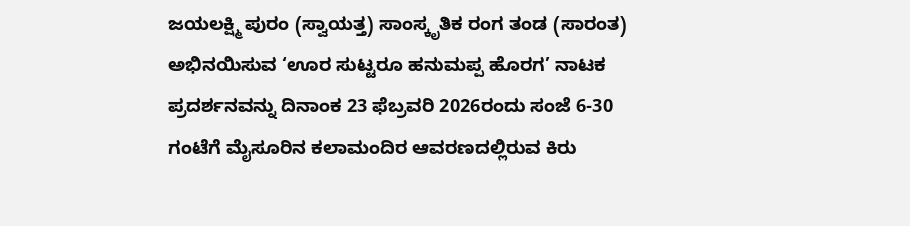ಜಯಲಕ್ಷ್ಮಿ ಪುರಂ (ಸ್ವಾಯತ್ತ) ಸಾಂಸ್ಕೃತಿಕ ರಂಗ ತಂಡ (ಸಾರಂತ) ಅಭಿನಯಿಸುವ ‘ಊರ ಸುಟ್ಟರೂ ಹನುಮಪ್ಪ ಹೊರಗ’ ನಾಟಕ ಪ್ರದರ್ಶನವನ್ನು ದಿನಾಂಕ 23 ಫೆಬ್ರವರಿ 2026ರಂದು ಸಂಜೆ 6-30 ಗಂಟೆಗೆ ಮೈಸೂರಿನ ಕಲಾಮಂದಿರ ಆವರಣದಲ್ಲಿರುವ ಕಿರು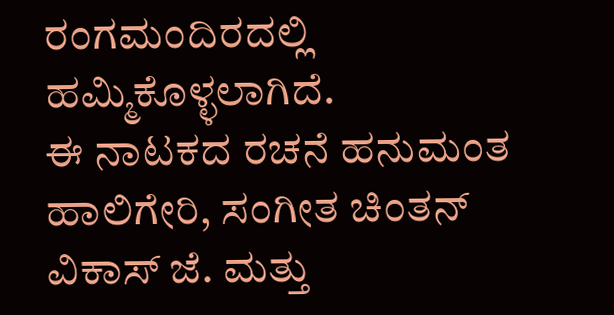ರಂಗಮಂದಿರದಲ್ಲಿ ಹಮ್ಮಿಕೊಳ್ಳಲಾಗಿದೆ.
ಈ ನಾಟಕದ ರಚನೆ ಹನುಮಂತ ಹಾಲಿಗೇರಿ, ಸಂಗೀತ ಚಿಂತನ್ ವಿಕಾಸ್ ಜೆ. ಮತ್ತು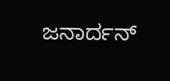ಜನಾರ್ದನ್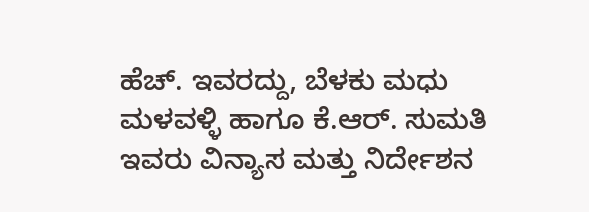ಹೆಚ್. ಇವರದ್ದು, ಬೆಳಕು ಮಧು ಮಳವಳ್ಳಿ ಹಾಗೂ ಕೆ.ಆರ್. ಸುಮತಿ ಇವರು ವಿನ್ಯಾಸ ಮತ್ತು ನಿರ್ದೇಶನ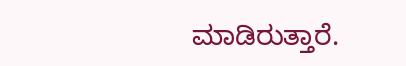ಮಾಡಿರುತ್ತಾರೆ.